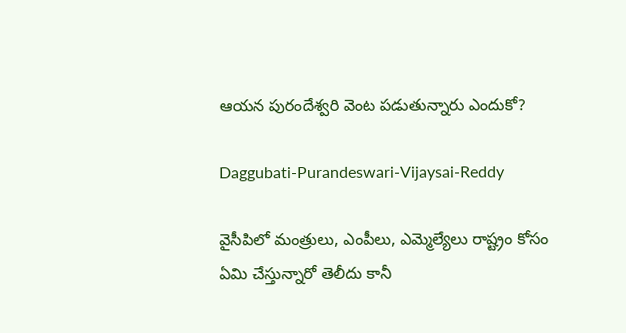ఆయన పురందేశ్వరి వెంట పడుతున్నారు ఎందుకో?

Daggubati-Purandeswari-Vijaysai-Reddy

వైసీపిలో మంత్రులు, ఎంపీలు, ఎమ్మెల్యేలు రాష్ట్రం కోసం ఏమి చేస్తున్నారో తెలీదు కానీ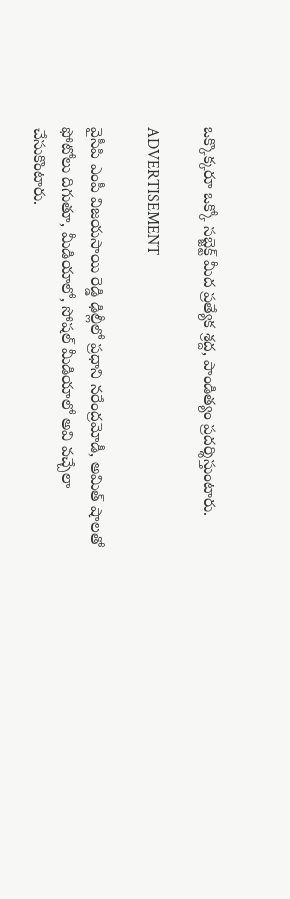ఒక్కొక్కరూ ఒక్కో సబ్జెక్ట్ మీద ప్రత్యేక శ్రద్ద, పాండిత్యం ప్రదర్శిస్తుంటారు.

ADVERTISEMENT

వైసీపి ఎంపీ విజయసాయి రెడ్డి ఢిల్లీలో ప్రధాని నరేంద్రమోడీ, అమిత్ షాలతో ఫోటోలు దిగుతూ, మీడియాలో, సోషల్ మీడియాలో అవి వచ్చేలా చేసుకొంటారు.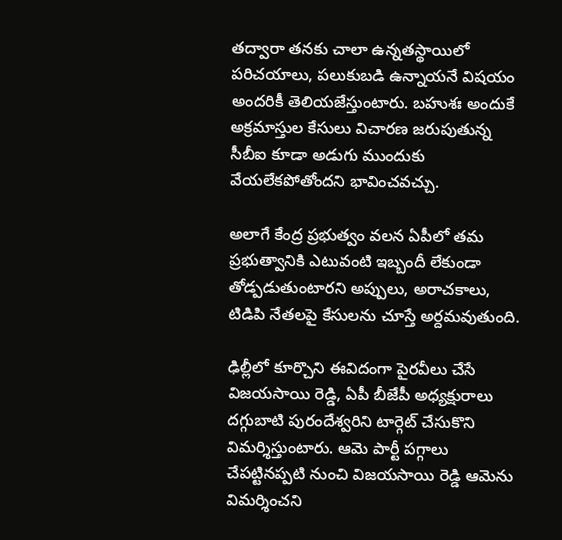తద్వారా తనకు చాలా ఉన్నతస్థాయిలో పరిచయాలు, పలుకుబడి ఉన్నాయనే విషయం అందరికీ తెలియజేస్తుంటారు. బహుశః అందుకే అక్రమాస్తుల కేసులు విచారణ జరుపుతున్న సీబీఐ కూడా అడుగు ముందుకు వేయలేకపోతోందని భావించవచ్చు.

అలాగే కేంద్ర ప్రభుత్వం వలన ఏపీలో తమ ప్రభుత్వానికి ఎటువంటి ఇబ్బందీ లేకుండా తోడ్పడుతుంటారని అప్పులు, అరాచకాలు, టిడిపి నేతలపై కేసులను చూస్తే అర్దమవుతుంది.

ఢిల్లీలో కూర్చొని ఈవిదంగా పైరవీలు చేసే విజయసాయి రెడ్డి, ఏపీ బీజేపీ అధ్యక్షురాలు దగ్గుబాటి పురందేశ్వరిని టార్గెట్ చేసుకొని విమర్శిస్తుంటారు. ఆమె పార్టీ పగ్గాలు చేపట్టినప్పటి నుంచి విజయసాయి రెడ్డి ఆమెను విమర్శించని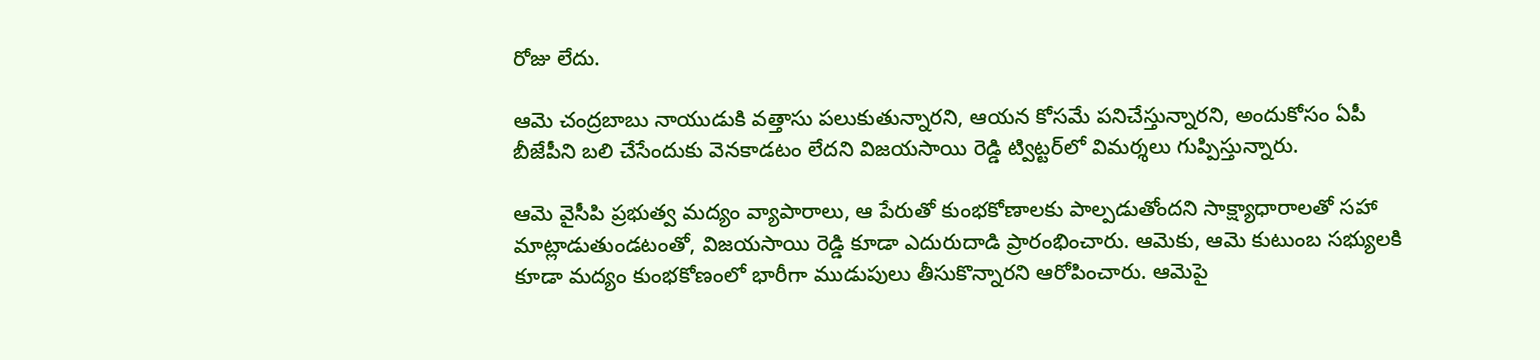రోజు లేదు.

ఆమె చంద్రబాబు నాయుడుకి వత్తాసు పలుకుతున్నారని, ఆయన కోసమే పనిచేస్తున్నారని, అందుకోసం ఏపీ బీజేపీని బలి చేసేందుకు వెనకాడటం లేదని విజయసాయి రెడ్డి ట్విట్టర్‌లో విమర్శలు గుప్పిస్తున్నారు.

ఆమె వైసీపి ప్రభుత్వ మద్యం వ్యాపారాలు, ఆ పేరుతో కుంభకోణాలకు పాల్పడుతోందని సాక్ష్యాధారాలతో సహా మాట్లాడుతుండటంతో, విజయసాయి రెడ్డి కూడా ఎదురుదాడి ప్రారంభించారు. ఆమెకు, ఆమె కుటుంబ సభ్యులకి కూడా మద్యం కుంభకోణంలో భారీగా ముడుపులు తీసుకొన్నారని ఆరోపించారు. ఆమెపై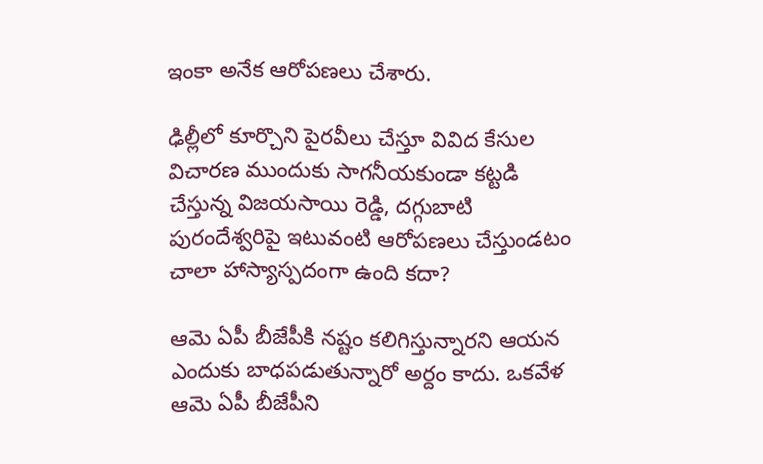ఇంకా అనేక ఆరోపణలు చేశారు.

ఢిల్లీలో కూర్చొని పైరవీలు చేస్తూ వివిద కేసుల విచారణ ముందుకు సాగనీయకుండా కట్టడి చేస్తున్న విజయసాయి రెడ్డి, దగ్గుబాటి పురందేశ్వరిపై ఇటువంటి ఆరోపణలు చేస్తుండటం చాలా హాస్యాస్పదంగా ఉంది కదా?

ఆమె ఏపీ బీజేపీకి నష్టం కలిగిస్తున్నారని ఆయన ఎందుకు బాధపడుతున్నారో అర్దం కాదు. ఒకవేళ ఆమె ఏపీ బీజేపీని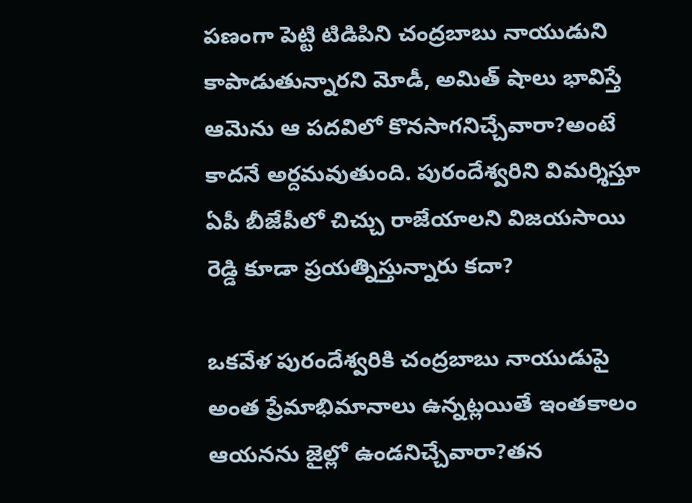పణంగా పెట్టి టిడిపిని చంద్రబాబు నాయుడుని కాపాడుతున్నారని మోడీ, అమిత్ షాలు భావిస్తే ఆమెను ఆ పదవిలో కొనసాగనిచ్చేవారా?అంటే కాదనే అర్దమవుతుంది. పురందేశ్వరిని విమర్శిస్తూ ఏపీ బీజేపీలో చిచ్చు రాజేయాలని విజయసాయి రెడ్డి కూడా ప్రయత్నిస్తున్నారు కదా?

ఒకవేళ పురందేశ్వరికి చంద్రబాబు నాయుడుపై అంత ప్రేమాభిమానాలు ఉన్నట్లయితే ఇంతకాలం ఆయనను జైల్లో ఉండనిచ్చేవారా?తన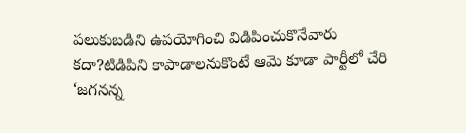పలుకుబడిని ఉపయోగించి విడిపించుకొనేవారు కదా?టిడిపిని కాపాడాలనుకొంటే ఆమె కూడా పార్టీలో చేరి ‘జగనన్న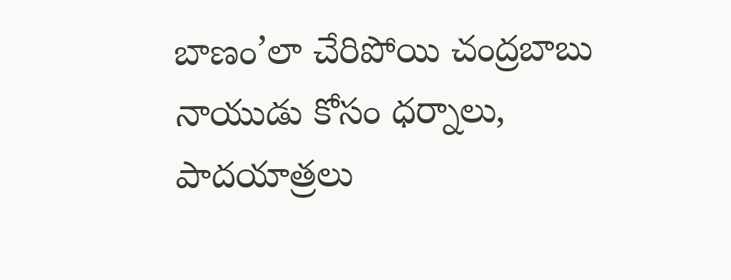బాణం’లా చేరిపోయి చంద్రబాబు నాయుడు కోసం ధర్నాలు, పాదయాత్రలు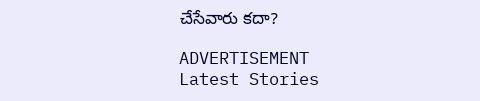చేసేవారు కదా?

ADVERTISEMENT
Latest Stories